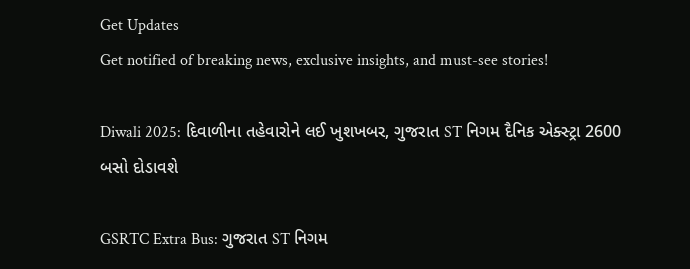Get Updates
Get notified of breaking news, exclusive insights, and must-see stories!

Diwali 2025: દિવાળીના તહેવારોને લઈ ખુશખબર, ગુજરાત ST નિગમ દૈનિક એક્સ્ટ્રા 2600 બસો દોડાવશે

GSRTC Extra Bus: ગુજરાત ST નિગમ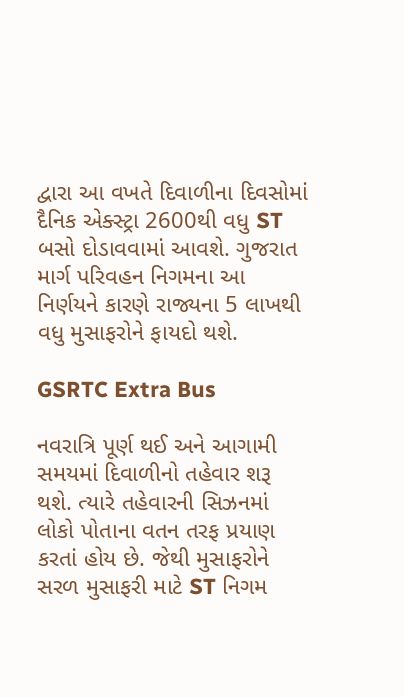દ્વારા આ વખતે દિવાળીના દિવસોમાં દૈનિક એક્સ્ટ્રા 2600થી વધુ ST બસો દોડાવવામાં આવશે. ગુજરાત માર્ગ પરિવહન નિગમના આ નિર્ણયને કારણે રાજ્યના 5 લાખથી વધુ મુસાફરોને ફાયદો થશે.

GSRTC Extra Bus

નવરાત્રિ પૂર્ણ થઈ અને આગામી સમયમાં દિવાળીનો તહેવાર શરૂ થશે. ત્યારે તહેવારની સિઝનમાં લોકો પોતાના વતન તરફ પ્રયાણ કરતાં હોય છે. જેથી મુસાફરોને સરળ મુસાફરી માટે ST નિગમ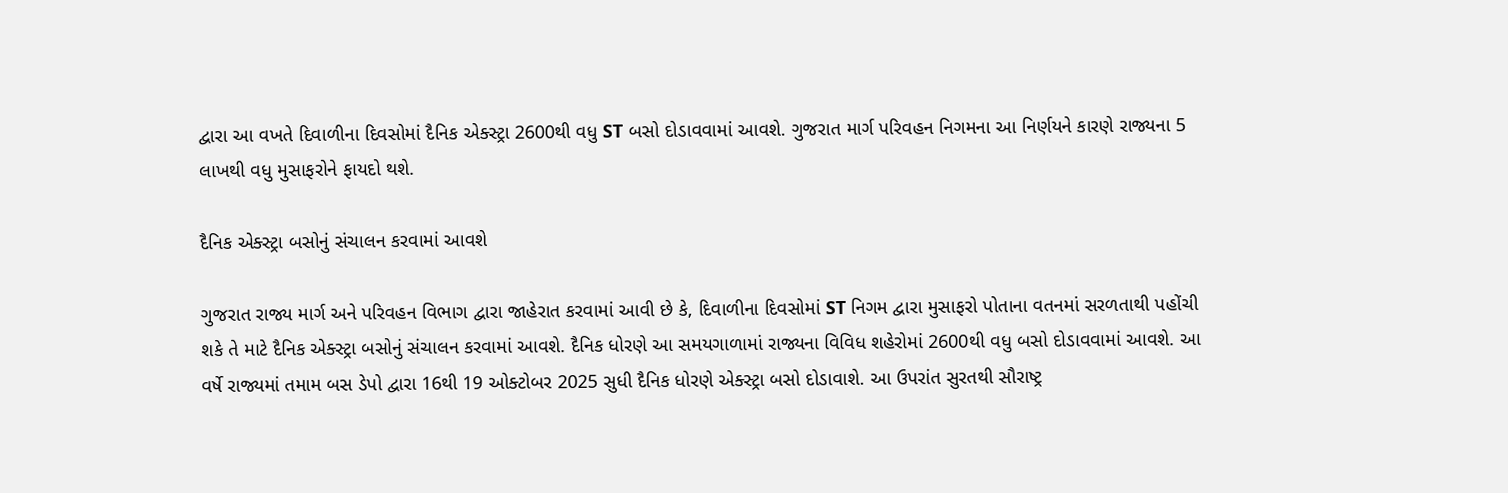દ્વારા આ વખતે દિવાળીના દિવસોમાં દૈનિક એક્સ્ટ્રા 2600થી વધુ ST બસો દોડાવવામાં આવશે. ગુજરાત માર્ગ પરિવહન નિગમના આ નિર્ણયને કારણે રાજ્યના 5 લાખથી વધુ મુસાફરોને ફાયદો થશે.

દૈનિક એક્સ્ટ્રા બસોનું સંચાલન કરવામાં આવશે

ગુજરાત રાજ્ય માર્ગ અને પરિવહન વિભાગ દ્વારા જાહેરાત કરવામાં આવી છે કે, દિવાળીના દિવસોમાં ST નિગમ દ્વારા મુસાફરો પોતાના વતનમાં સરળતાથી પહોંચી શકે તે માટે દૈનિક એક્સ્ટ્રા બસોનું સંચાલન કરવામાં આવશે. દૈનિક ધોરણે આ સમયગાળામાં રાજ્યના વિવિધ શહેરોમાં 2600થી વધુ બસો દોડાવવામાં આવશે. આ વર્ષે રાજ્યમાં તમામ બસ ડેપો દ્વારા 16થી 19 ઓક્ટોબર 2025 સુધી દૈનિક ધોરણે એક્સ્ટ્રા બસો દોડાવાશે. આ ઉપરાંત સુરતથી સૌરાષ્ટ્ર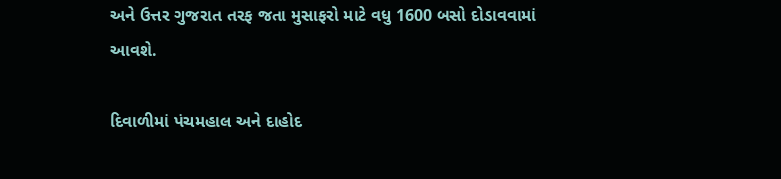અને ઉત્તર ગુજરાત તરફ જતા મુસાફરો માટે વધુ 1600 બસો દોડાવવામાં આવશે.

દિવાળીમાં પંચમહાલ અને દાહોદ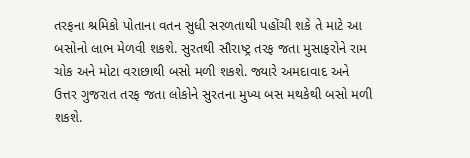તરફના શ્રમિકો પોતાના વતન સુધી સરળતાથી પહોંચી શકે તે માટે આ બસોનો લાભ મેળવી શકશે. સુરતથી સૌરાષ્ટ્ર તરફ જતા મુસાફરોને રામ ચોક અને મોટા વરાછાથી બસો મળી શકશે. જ્યારે અમદાવાદ અને ઉત્તર ગુજરાત તરફ જતા લોકોને સુરતના મુખ્ય બસ મથકેથી બસો મળી શકશે.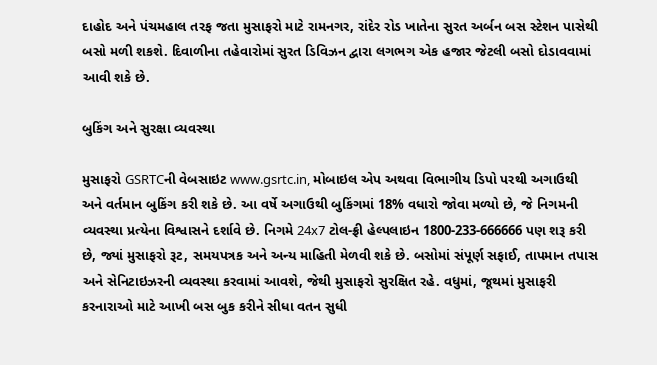દાહોદ અને પંચમહાલ તરફ જતા મુસાફરો માટે રામનગર, રાંદેર રોડ ખાતેના સુરત અર્બન બસ સ્ટેશન પાસેથી બસો મળી શકશે. દિવાળીના તહેવારોમાં સુરત ડિવિઝન દ્વારા લગભગ એક હજાર જેટલી બસો દોડાવવામાં આવી શકે છે.

બુકિંગ અને સુરક્ષા વ્યવસ્થા

મુસાફરો GSRTCની વેબસાઇટ www.gsrtc.in, મોબાઇલ એપ અથવા વિભાગીય ડિપો પરથી અગાઉથી અને વર્તમાન બુકિંગ કરી શકે છે. આ વર્ષે અગાઉથી બુકિંગમાં 18% વધારો જોવા મળ્યો છે, જે નિગમની વ્યવસ્થા પ્રત્યેના વિશ્વાસને દર્શાવે છે. નિગમે 24x7 ટોલ-ફ્રી હેલ્પલાઇન 1800-233-666666 પણ શરૂ કરી છે, જ્યાં મુસાફરો રૂટ, સમયપત્રક અને અન્ય માહિતી મેળવી શકે છે. બસોમાં સંપૂર્ણ સફાઈ, તાપમાન તપાસ અને સેનિટાઇઝરની વ્યવસ્થા કરવામાં આવશે, જેથી મુસાફરો સુરક્ષિત રહે. વધુમાં, જૂથમાં મુસાફરી કરનારાઓ માટે આખી બસ બુક કરીને સીધા વતન સુધી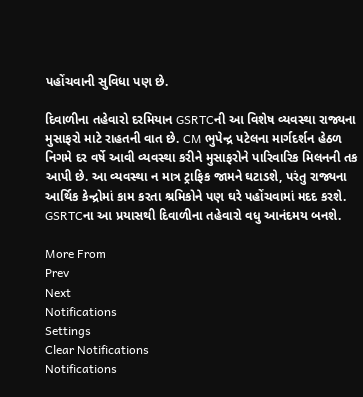પહોંચવાની સુવિધા પણ છે.

દિવાળીના તહેવારો દરમિયાન GSRTCની આ વિશેષ વ્યવસ્થા રાજ્યના મુસાફરો માટે રાહતની વાત છે. CM ભુપેન્દ્ર પટેલના માર્ગદર્શન હેઠળ નિગમે દર વર્ષે આવી વ્યવસ્થા કરીને મુસાફરોને પારિવારિક મિલનની તક આપી છે. આ વ્યવસ્થા ન માત્ર ટ્રાફિક જામને ઘટાડશે, પરંતુ રાજ્યના આર્થિક કેન્દ્રોમાં કામ કરતા શ્રમિકોને પણ ઘરે પહોંચવામાં મદદ કરશે. GSRTCના આ પ્રયાસથી દિવાળીના તહેવારો વધુ આનંદમય બનશે.

More From
Prev
Next
Notifications
Settings
Clear Notifications
Notifications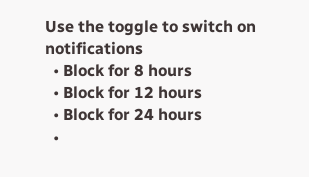Use the toggle to switch on notifications
  • Block for 8 hours
  • Block for 12 hours
  • Block for 24 hours
  •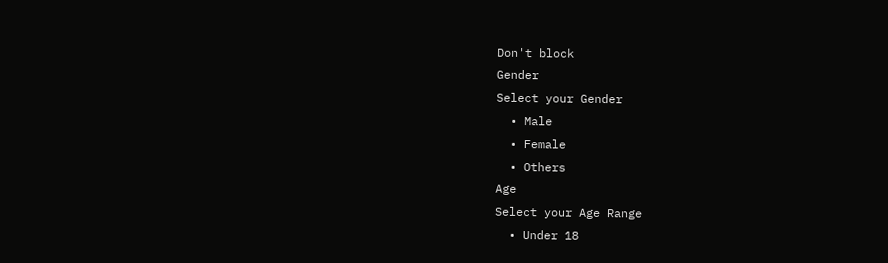Don't block
Gender
Select your Gender
  • Male
  • Female
  • Others
Age
Select your Age Range
  • Under 18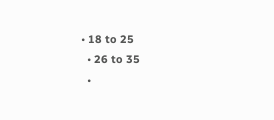• 18 to 25
  • 26 to 35
  •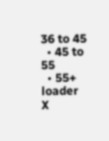36 to 45
  • 45 to 55
  • 55+
loader
X